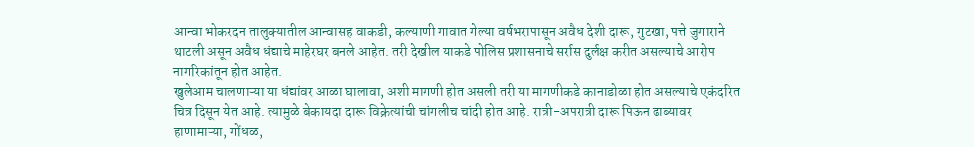आन्वा भोकरदन तालुक्यातील आन्वासह वाकडी, कल्याणी गावात गेल्या वर्षभरापासून अवैध देशी दारू, गुटखा, पत्ते जुगाराने थाटली असून अवैध धंद्याचे माहेरघर बनले आहेत. तरी देखील याकडे पोलिस प्रशासनाचे सर्रास दुर्लक्ष करीत असल्याचे आरोप नागरिकांतून होत आहेत.
खुलेआम चालणाऱ्या या धंद्यांवर आळा घालावा, अशी मागणी होत असली तरी या मागणीकडे कानाडोळा होत असल्याचे एकंदरित चित्र दिसून येत आहे. त्यामुळे बेकायदा दारू विक्रेत्यांची चांगलीच चांदी होत आहे. रात्री-अपरात्री दारू पिऊन ढाब्यावर हाणामाऱ्या, गोंधळ,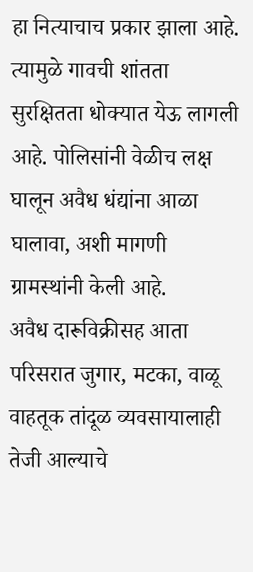हा नित्याचाच प्रकार झाला आहे. त्यामुळे गावची शांतता सुरक्षितता धोक्यात येऊ लागली आहे. पोलिसांनी वेळीच लक्ष घालून अवैध धंद्यांना आळा घालावा, अशी मागणी ग्रामस्थांनी केली आहे.
अवैध दारूविक्रीसह आता परिसरात जुगार, मटका, वाळू वाहतूक तांदूळ व्यवसायालाही तेजी आल्याचे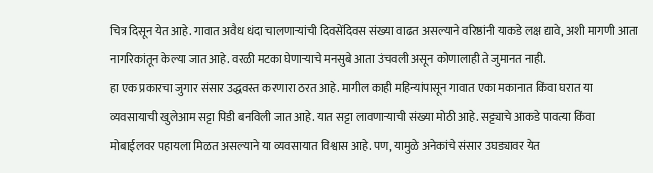चित्र दिसून येत आहे. गावात अवैध धंदा चालणाऱ्यांची दिवसेंदिवस संख्या वाढत असल्याने वरिष्ठांनी याकडे लक्ष द्यावे, अशी मागणी आता नागरिकांतून केल्या जात आहे. वरळी मटका घेणाऱ्याचे मनसुबे आता उंचवली असून कोणालाही ते जुमानत नाही.
हा एक प्रकारचा जुगार संसार उद्धवस्त करणारा ठरत आहे. मागील काही महिन्यांपासून गावात एका मकानात किंवा घरात या व्यवसायाची खुलेआम सट्टा पिडी बनविली जात आहे. यात सट्टा लावणाऱ्याची संख्या मोठी आहे. सट्ट्याचे आकडे पावत्या किंवा मोबाईलवर पहायला मिळत असल्याने या व्यवसायात विश्वास आहे. पण, यामुळे अनेकांचे संसार उघड्यावर येत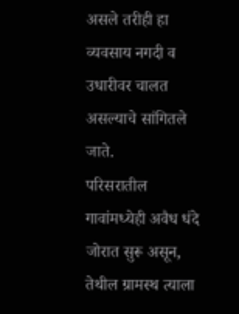असले तरीही हा व्यवसाय नगदी व उधारीवर चालत असल्याचे सांगितले जाते.
परिसरातील गावांमध्येही अवैध धंदे जोरात सुरू असून, तेथील ग्रामस्थ त्याला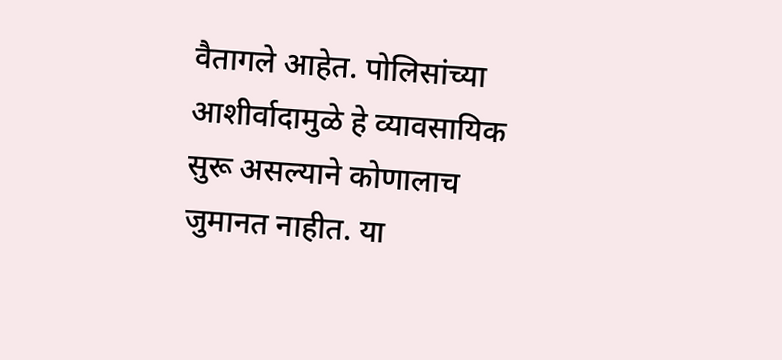वैतागले आहेत. पोलिसांच्या आशीर्वादामुळे हे व्यावसायिक सुरू असल्याने कोणालाच जुमानत नाहीत. या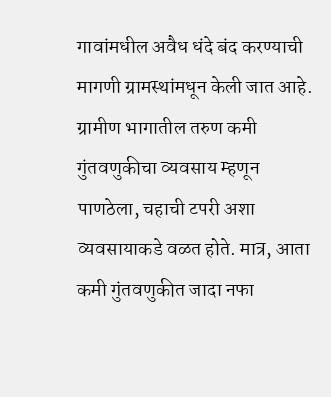गावांमधील अवैध धंदे बंद करण्याची मागणी ग्रामस्थांमधून केली जात आहे.
ग्रामीण भागातील तरुण कमी गुंतवणुकीचा व्यवसाय म्हणून पाणठेला, चहाची टपरी अशा व्यवसायाकडे वळत होते. मात्र, आता कमी गुंतवणुकीत जादा नफा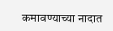कमावण्याच्या नादात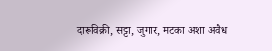दारूविक्री, सट्टा, जुगार, मटका अशा अवैध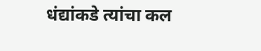धंद्यांकडे त्यांचा कल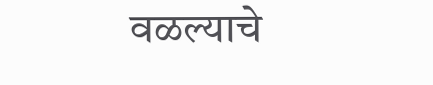वळल्याचे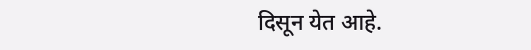दिसून येत आहे.